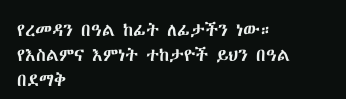የረመዳን በዓል ከፊት ለፊታችን ነው። የእስልምና እምነት ተከታዮች ይህን በዓል በደማቅ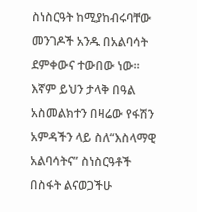ስነስርዓት ከሚያከብሩባቸው መንገዶች አንዱ በአልባሳት ደምቀውና ተውበው ነው። እኛም ይህን ታላቅ በዓል አስመልክተን በዛሬው የፋሽን አምዳችን ላይ ስለ“እስላማዊ አልባሳትና” ስነስርዓቶች በስፋት ልናወጋችሁ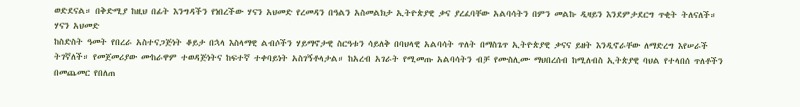ወድደናል። በቅድሚያ ከዚህ በፊት እንግዳችን የነበረችው ሃናን አህመድ የረመዳን በዓልን አስመልክታ ኢትዮጵያዊ ቃና ያረፈባቸው አልባሳትን በምን መልኩ ዲዛይን እንደምታደርግ ጥቂት ትለናለች።
ሃናን አህመድ
ከስድስት ዓመት የበረራ አስተናጋጅነት ቆይታ በኋላ እስላማዊ ልብሶችን ሃይማኖታዊ ስርዓቱን ሳይለቅ በባህላዊ አልባሳት ጥለት በማስጌጥ ኢትዮጵያዊ ቃናና ይዘት እንዲኖራቸው ለማድረግ እየሠራች ትገኛለች። የመጀመሪያው ሙከራዋም ተወዳጅነትና ከፍተኛ ተቀባይነት አስገኝቶላታል። ከአረብ አገራት የሚመጡ አልባሳትን ብቻ የሙስሊሙ ማህበረሰብ ከሚለብስ ኢትጵያዊ ባህል የተላበሰ ጥለቶችን በመጨመር የበለጠ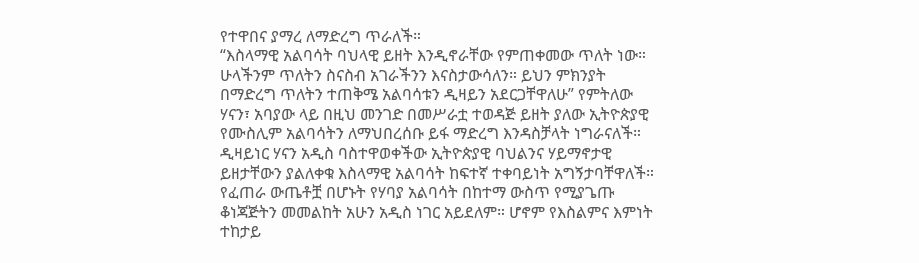የተዋበና ያማረ ለማድረግ ጥራለች።
“እስላማዊ አልባሳት ባህላዊ ይዘት እንዲኖራቸው የምጠቀመው ጥለት ነው። ሁላችንም ጥለትን ስናስብ አገራችንን እናስታውሳለን። ይህን ምክንያት በማድረግ ጥለትን ተጠቅሜ አልባሳቱን ዲዛይን አደርጋቸዋለሁ” የምትለው ሃናን፣ አባያው ላይ በዚህ መንገድ በመሥራቷ ተወዳጅ ይዘት ያለው ኢትዮጵያዊ የሙስሊም አልባሳትን ለማህበረሰቡ ይፋ ማድረግ እንዳስቻላት ነግራናለች።
ዲዛይነር ሃናን አዲስ ባስተዋወቀችው ኢትዮጵያዊ ባህልንና ሃይማኖታዊ ይዘታቸውን ያልለቀቁ እስላማዊ አልባሳት ከፍተኛ ተቀባይነት አግኝታባቸዋለች። የፈጠራ ውጤቶቿ በሆኑት የሃባያ አልባሳት በከተማ ውስጥ የሚያጌጡ ቆነጃጅትን መመልከት አሁን አዲስ ነገር አይደለም። ሆኖም የእስልምና እምነት ተከታይ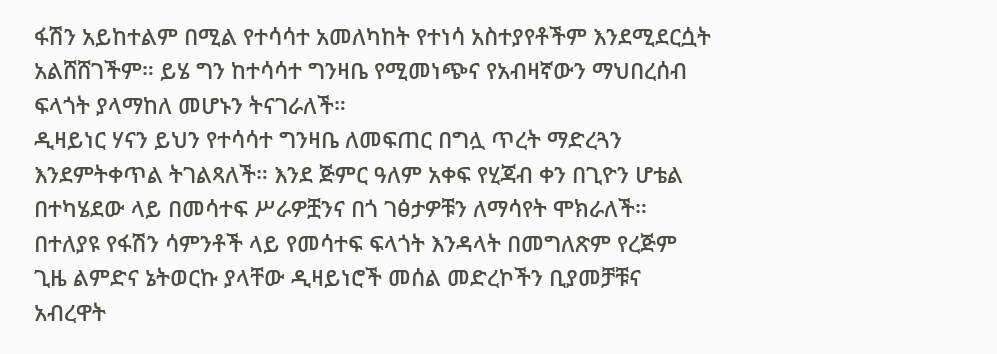ፋሽን አይከተልም በሚል የተሳሳተ አመለካከት የተነሳ አስተያየቶችም እንደሚደርሷት አልሸሸገችም። ይሄ ግን ከተሳሳተ ግንዛቤ የሚመነጭና የአብዛኛውን ማህበረሰብ ፍላጎት ያላማከለ መሆኑን ትናገራለች።
ዲዛይነር ሃናን ይህን የተሳሳተ ግንዛቤ ለመፍጠር በግሏ ጥረት ማድረጓን እንደምትቀጥል ትገልጻለች። እንደ ጅምር ዓለም አቀፍ የሂጃብ ቀን በጊዮን ሆቴል በተካሄደው ላይ በመሳተፍ ሥራዎቿንና በጎ ገፅታዎቹን ለማሳየት ሞክራለች። በተለያዩ የፋሽን ሳምንቶች ላይ የመሳተፍ ፍላጎት እንዳላት በመግለጽም የረጅም ጊዜ ልምድና ኔትወርኩ ያላቸው ዲዛይነሮች መሰል መድረኮችን ቢያመቻቹና አብረዋት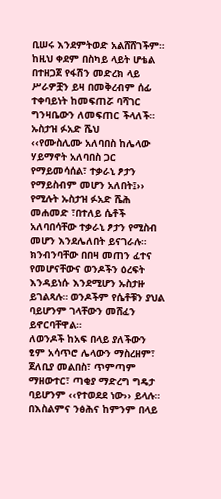ቢሠሩ እንደምትወድ አልሸሸገችም። ከዚህ ቀደም በስካይ ላይት ሆቴል በተዘጋጀ የፋሽን መድረክ ላይ ሥራዎቿን ይዛ በመቅረብም ሰፊ ተቀባይነት ከመፍጠሯ ባሻገር ግንዛቤውን ለመፍጠር ችላለች።
ኡስታዝ ፉአድ ሼህ
‹‹የሙስሊሙ አለባበስ ከሌላው ሃይማኖት አለባበስ ጋር የማይመሳሰል፣ ተቃራኒ ፆታን የማይስብም መሆን አለበት፤›› የሚሉት ኡስታዝ ፉአድ ሼሕ መሐመድ ፣በተለይ ሴቶች አለባበሳቸው ተቃራኒ ፆታን የሚስብ መሆን እንደሌለበት ይናገራሉ። ክንብንባቸው በበዛ መጠን ፈተና የመሆናቸውና ወንዶችን ዕረፍት እንዳይነሱ እንደሚሆን ኡስታዙ ይገልጻሉ። ወንዶችም የሴቶቹን ያህል ባይሆንም ገላቸውን መሸፈን ይኖርባቸዋል።
ለወንዶች ከአፍ በላይ ያለችውን ፂም አሳጥሮ ሌላውን ማስረዘም፣ ጀለቢያ መልበስ፣ ጥምጣም ማዘውተር፣ ጣቂያ ማድረግ ግዴታ ባይሆንም ‹‹የተወደደ ነው›› ይላሉ።
በእስልምና ንፅሕና ከምንም በላይ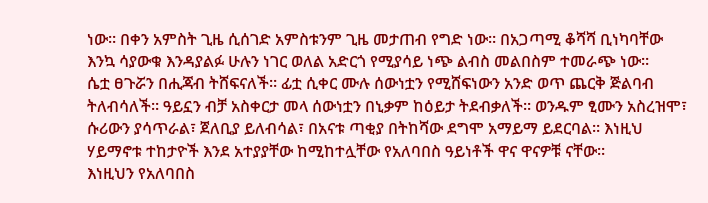ነው። በቀን አምስት ጊዜ ሲሰገድ አምስቱንም ጊዜ መታጠብ የግድ ነው። በአጋጣሚ ቆሻሻ ቢነካባቸው እንኳ ሳያውቁ እንዳያልፉ ሁሉን ነገር ወለል አድርጎ የሚያሳይ ነጭ ልብስ መልበስም ተመራጭ ነው።
ሴቷ ፀጉሯን በሒጃብ ትሸፍናለች። ፊቷ ሲቀር ሙሉ ሰውነቷን የሚሸፍነውን አንድ ወጥ ጨርቅ ጅልባብ ትለብሳለች። ዓይኗን ብቻ አስቀርታ መላ ሰውነቷን በኒቃም ከዕይታ ትደብቃለች። ወንዱም ፂሙን አስረዝሞ፣ ሱሪውን ያሳጥራል፣ ጀለቢያ ይለብሳል፣ በአናቱ ጣቂያ በትከሻው ደግሞ አማይማ ይደርባል። እነዚህ ሃይማኖቱ ተከታዮች እንደ አተያያቸው ከሚከተሏቸው የአለባበስ ዓይነቶች ዋና ዋናዎቹ ናቸው።
እነዚህን የአለባበስ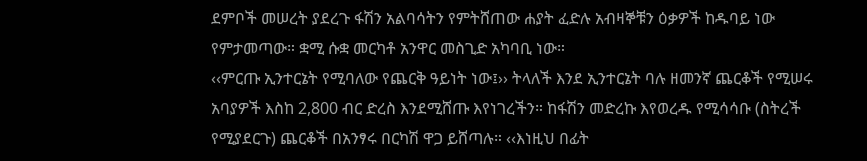ደምቦች መሠረት ያደረጉ ፋሽን አልባሳትን የምትሸጠው ሐያት ፈድሉ አብዛኞቹን ዕቃዎች ከዱባይ ነው የምታመጣው። ቋሚ ሱቋ መርካቶ አንዋር መስጊድ አካባቢ ነው።
‹‹ምርጡ ኢንተርኔት የሚባለው የጨርቅ ዓይነት ነው፤›› ትላለች እንደ ኢንተርኔት ባሉ ዘመንኛ ጨርቆች የሚሠሩ አባያዎች እስከ 2,800 ብር ድረስ እንደሚሸጡ እየነገረችን። ከፋሽን መድረኩ እየወረዱ የሚሳሳቡ (ስትረች የሚያደርጉ) ጨርቆች በአንፃሩ በርካሽ ዋጋ ይሸጣሉ። ‹‹እነዚህ በፊት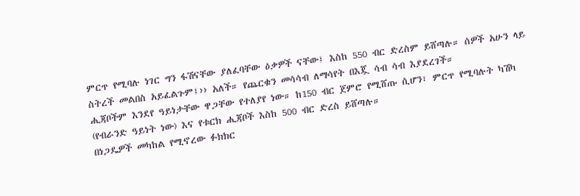ምርጥ የሚባሉ ነገር ግን ፋሽናቸው ያለፈባቸው ዕቃዎች ናቸው፤ እስከ 550 ብር ድረስም ይሸጣሉ። ሰዎች አሁን ላይ ስትረች መልበስ አይፈልጉም፤›› አለች። የጨርቁን መሳሳብ ለማሳየት በእጇ ሳብ ሳብ እያደረገች።
ሒጃቦችም እንደየ ዓይነታቸው ዋጋቸው የተለያየ ነው። ከ150 ብር ጀምሮ የሚሸጡ ሲሆን፣ ምርጥ የሚባሉት ካሽካ (የብራንድ ዓይነት ነው) እና የቱርክ ሒጃቦች እስከ 500 ብር ድረስ ይሸጣሉ።
በነጋዴዎች መካከል የሚኖረው ፉክክር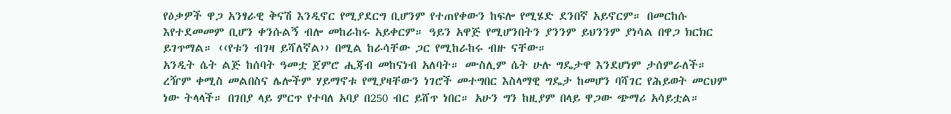የዕቃዎች ዋጋ አንፃራዊ ቅናሽ እንዲኖር የሚያደርግ ቢሆንም የተጠየቀውን ከፍሎ የሚሄድ ደንበኛ አይኖርም። በመርከሱ እየተደመመም ቢሆን ቀንሱልኝ ብሎ መከራከሩ አይቀርም። ዓይን አዋጅ የሚሆንበትን ያንንም ይህንንም ያነሳል በዋጋ ክርክር ይገጥማል። ‹‹የቱን ብገዛ ይሻለኛል›› በሚል ከራሳቸው ጋር የሚከራከሩ ብዙ ናቸው።
አንዲት ሴት ልጅ ከሰባት ዓመቷ ጀምሮ ሒጃብ መከናነብ አለባት። ሙስሊም ሴት ሁሉ ግዴታዋ እንደሆነም ታሰምራለች። ረዥም ቀሚስ መልበስና ሌሎችም ሃይማኖቱ የሚያዛቸውን ነገሮች መተግበር እስላማዊ ግዴታ ከመሆን ባሻገር የሕይወት መርህም ነው ትላላች። በገበያ ላይ ምርጥ የተባለ አባያ በ250 ብር ይሸጥ ነበር። አሁን ግን ከዚያም በላይ ዋጋው ጭማሪ አሳይቷል።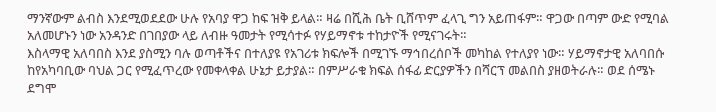ማንኛውም ልብስ እንደሚወደደው ሁሉ የአባያ ዋጋ ከፍ ዝቅ ይላል። ዛሬ በሺሕ ቤት ቢሸጥም ፈላጊ ግን አይጠፋም። ዋጋው በጣም ውድ የሚባል አለመሆኑን ነው አንዳንድ በገበያው ላይ ለብዙ ዓመታት የሚሳተፉ የሃይማኖቱ ተከታዮች የሚናገሩት።
እስላማዊ አለባበስ እንደ ያስሚን ባሉ ወጣቶችና በተለያዩ የአገሪቱ ክፍሎች በሚገኙ ማኅበረሰቦች መካከል የተለያየ ነው። ሃይማኖታዊ አለባበሱ ከየአካባቢው ባህል ጋር የሚፈጥረው የመቀላቀል ሁኔታ ይታያል። በምሥራቁ ክፍል ሰፋፊ ድርያዎችን በሻርፕ መልበስ ያዘወትራሉ። ወደ ሰሜኑ ደግሞ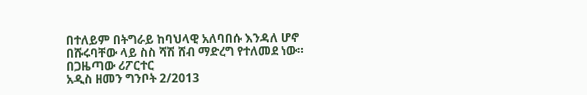በተለይም በትግራይ ከባህላዊ አለባበሱ እንዳለ ሆኖ በሹሩባቸው ላይ ስስ ሻሽ ሸብ ማድረግ የተለመደ ነው።
በጋዜጣው ሪፖርተር
አዲስ ዘመን ግንቦት 2/2013